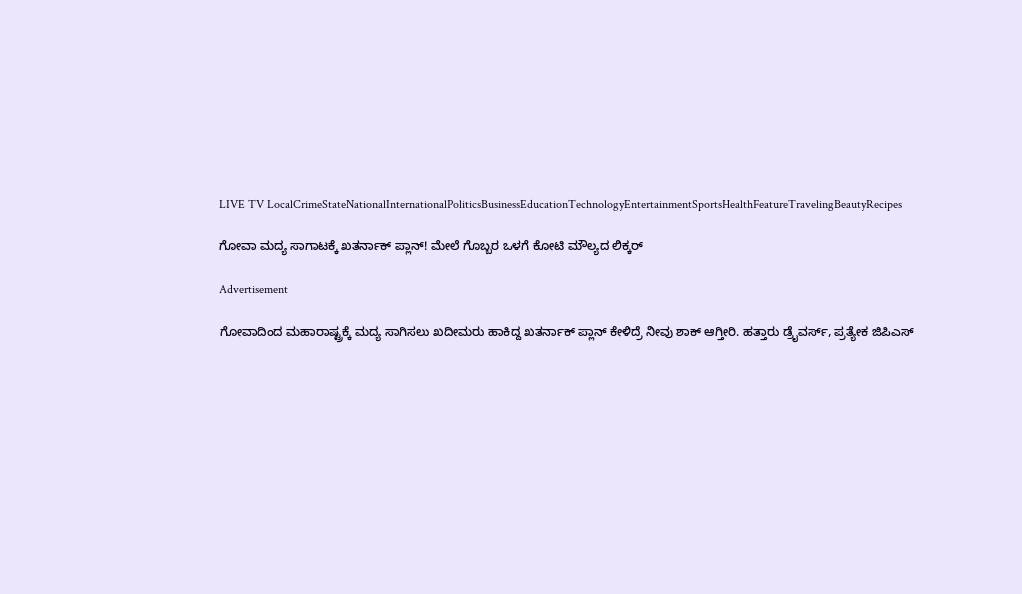LIVE TV LocalCrimeStateNationalInternationalPoliticsBusinessEducationTechnologyEntertainmentSportsHealthFeatureTravelingBeautyRecipes

ಗೋವಾ ಮದ್ಯ ಸಾಗಾಟಕ್ಕೆ ಖತರ್ನಾಕ್ ಪ್ಲಾನ್! ಮೇಲೆ ಗೊಬ್ಬರ ಒಳಗೆ ಕೋಟಿ ಮೌಲ್ಯದ ಲಿಕ್ಕರ್

Advertisement

ಗೋವಾದಿಂದ ಮಹಾರಾಷ್ಟ್ರಕ್ಕೆ ಮದ್ಯ ಸಾಗಿಸಲು ಖದೀಮರು ಹಾಕಿದ್ದ ಖತರ್ನಾಕ್ ಪ್ಲಾನ್ ಕೇಳಿದ್ರೆ ನೀವು ಶಾಕ್ ಆಗ್ತೀರಿ. ಹತ್ತಾರು ಡ್ರೈವರ್ಸ್, ಪ್ರತ್ಯೇಕ ಜಿಪಿಎಸ್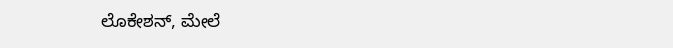ಲೊಕೇಶನ್, ಮೇಲೆ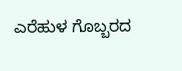ಎರೆಹುಳ ಗೊಬ್ಬರದ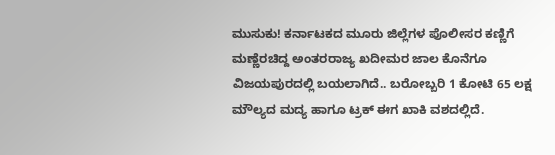ಮುಸುಕು! ಕರ್ನಾಟಕದ ಮೂರು ಜಿಲ್ಲೆಗಳ ಪೊಲೀಸರ ಕಣ್ಣಿಗೆ ಮಣ್ಣೆರಚಿದ್ದ ಅಂತರರಾಜ್ಯ ಖದೀಮರ ಜಾಲ ಕೊನೆಗೂ ವಿಜಯಪುರದಲ್ಲಿ ಬಯಲಾಗಿದೆ.. ಬರೋಬ್ಬರಿ 1 ಕೋಟಿ 65 ಲಕ್ಷ ಮೌಲ್ಯದ ಮದ್ಯ ಹಾಗೂ ಟ್ರಕ್ ಈಗ ಖಾಕಿ ವಶದಲ್ಲಿದೆ.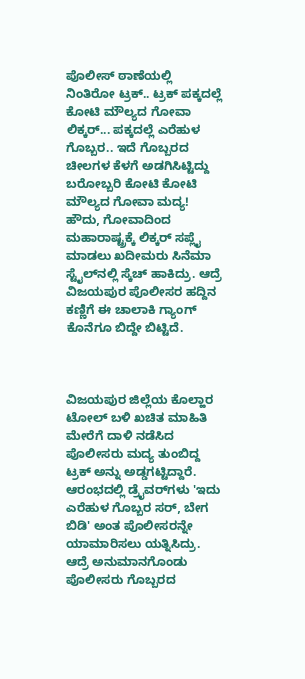ಪೊಲೀಸ್ ಠಾಣೆಯಲ್ಲಿ ನಿಂತಿರೋ ಟ್ರಕ್.. ಟ್ರಕ್ ಪಕ್ಕದಲ್ಲೆ ಕೋಟಿ ಮೌಲ್ಯದ ಗೋವಾ ಲಿಕ್ಕರ್... ಪಕ್ಕದಲ್ಲೆ ಎರೆಹುಳ ಗೊಬ್ಬರ.. ಇದೆ ಗೊಬ್ಬರದ ಚೀಲಗಳ ಕೆಳಗೆ ಅಡಗಿಸಿಟ್ಟಿದ್ದು ಬರೋಬ್ಬರಿ ಕೋಟಿ ಕೋಟಿ ಮೌಲ್ಯದ ಗೋವಾ ಮದ್ಯ! ಹೌದು, ಗೋವಾದಿಂದ ಮಹಾರಾಷ್ಟ್ರಕ್ಕೆ ಲಿಕ್ಕರ್ ಸಪ್ಲೈ ಮಾಡಲು ಖದೀಮರು ಸಿನೆಮಾ ಸ್ಟೈಲ್‌ನಲ್ಲಿ ಸ್ಕೆಚ್ ಹಾಕಿದ್ರು. ಆದ್ರೆ ವಿಜಯಪುರ ಪೊಲೀಸರ ಹದ್ದಿನ ಕಣ್ಣಿಗೆ ಈ ಚಾಲಾಕಿ ಗ್ಯಾಂಗ್ ಕೊನೆಗೂ ಬಿದ್ದೇ ಬಿಟ್ಟಿದೆ.



ವಿಜಯಪುರ ಜಿಲ್ಲೆಯ ಕೊಲ್ಹಾರ ಟೋಲ್ ಬಳಿ ಖಚಿತ ಮಾಹಿತಿ ಮೇರೆಗೆ ದಾಳಿ ನಡೆಸಿದ ಪೊಲೀಸರು ಮದ್ಯ ತುಂಬಿದ್ದ ಟ್ರಕ್ ಅನ್ನು ಅಡ್ಡಗಟ್ಟಿದ್ದಾರೆ. ಆರಂಭದಲ್ಲಿ ಡ್ರೈವರ್‌ಗಳು 'ಇದು ಎರೆಹುಳ ಗೊಬ್ಬರ ಸರ್, ಬೇಗ ಬಿಡಿ' ಅಂತ ಪೊಲೀಸರನ್ನೇ ಯಾಮಾರಿಸಲು ಯತ್ನಿಸಿದ್ರು. ಆದ್ರೆ ಅನುಮಾನಗೊಂಡು ಪೊಲೀಸರು ಗೊಬ್ಬರದ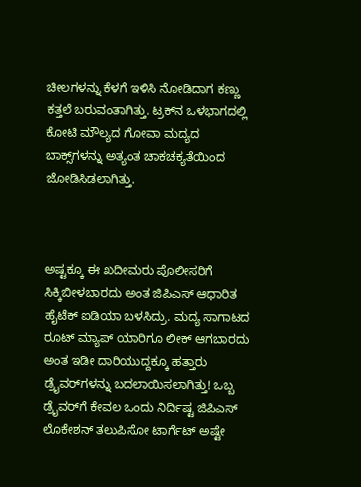ಚೀಲಗಳನ್ನು ಕೆಳಗೆ ಇಳಿಸಿ ನೋಡಿದಾಗ ಕಣ್ಣು ಕತ್ತಲೆ ಬರುವಂತಾಗಿತ್ತು. ಟ್ರಕ್‌ನ ಒಳಭಾಗದಲ್ಲಿ ಕೋಟಿ ಮೌಲ್ಯದ ಗೋವಾ ಮದ್ಯದ ಬಾಕ್ಸ್‌ಗಳನ್ನು ಅತ್ಯಂತ ಚಾಕಚಕ್ಯತೆಯಿಂದ ಜೋಡಿಸಿಡಲಾಗಿತ್ತು.



ಅಷ್ಟಕ್ಕೂ ಈ ಖದೀಮರು ಪೊಲೀಸರಿಗೆ ಸಿಕ್ಕಿಬೀಳಬಾರದು ಅಂತ ಜಿಪಿಎಸ್ ಆಧಾರಿತ ಹೈಟೆಕ್ ಐಡಿಯಾ ಬಳಸಿದ್ರು. ಮದ್ಯ ಸಾಗಾಟದ ರೂಟ್ ಮ್ಯಾಪ್ ಯಾರಿಗೂ ಲೀಕ್ ಆಗಬಾರದು ಅಂತ ಇಡೀ ದಾರಿಯುದ್ದಕ್ಕೂ ಹತ್ತಾರು ಡ್ರೈವರ್‌ಗಳನ್ನು ಬದಲಾಯಿಸಲಾಗಿತ್ತು! ಒಬ್ಬ ಡ್ರೈವರ್‌ಗೆ ಕೇವಲ ಒಂದು ನಿರ್ದಿಷ್ಟ ಜಿಪಿಎಸ್ ಲೊಕೇಶನ್ ತಲುಪಿಸೋ ಟಾರ್ಗೆಟ್ ಅಷ್ಟೇ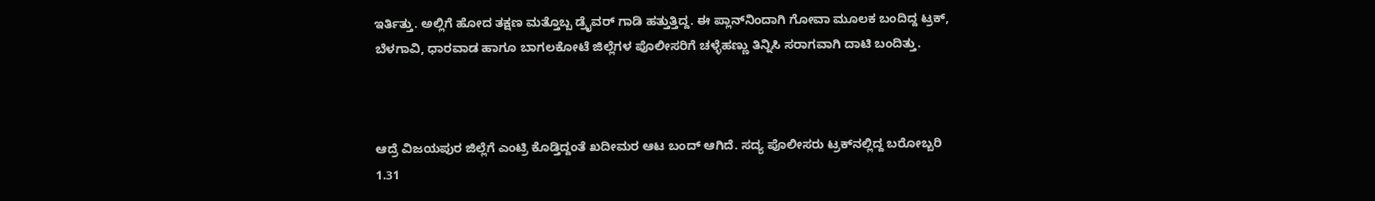ಇರ್ತಿತ್ತು. ಅಲ್ಲಿಗೆ ಹೋದ ತಕ್ಷಣ ಮತ್ತೊಬ್ಬ ಡ್ರೈವರ್ ಗಾಡಿ ಹತ್ತುತ್ತಿದ್ದ. ಈ ಪ್ಲಾನ್‌ನಿಂದಾಗಿ ಗೋವಾ ಮೂಲಕ ಬಂದಿದ್ದ ಟ್ರಕ್, ಬೆಳಗಾವಿ, ಧಾರವಾಡ ಹಾಗೂ ಬಾಗಲಕೋಟೆ ಜಿಲ್ಲೆಗಳ ಪೊಲೀಸರಿಗೆ ಚಳ್ಳೆಹಣ್ಣು ತಿನ್ನಿಸಿ ಸರಾಗವಾಗಿ ದಾಟಿ ಬಂದಿತ್ತು.



ಆದ್ರೆ ವಿಜಯಪುರ ಜಿಲ್ಲೆಗೆ ಎಂಟ್ರಿ ಕೊಡ್ತಿದ್ದಂತೆ ಖದೀಮರ ಆಟ ಬಂದ್ ಆಗಿದೆ. ಸದ್ಯ ಪೊಲೀಸರು ಟ್ರಕ್‌ನಲ್ಲಿದ್ದ ಬರೋಬ್ಬರಿ 1.31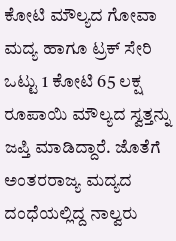ಕೋಟಿ ಮೌಲ್ಯದ ಗೋವಾ ಮದ್ಯ ಹಾಗೂ ಟ್ರಕ್ ಸೇರಿ ಒಟ್ಟು 1 ಕೋಟಿ 65 ಲಕ್ಷ ರೂಪಾಯಿ ಮೌಲ್ಯದ ಸ್ವತ್ತನ್ನು ಜಪ್ತಿ ಮಾಡಿದ್ದಾರೆ. ಜೊತೆಗೆ ಅಂತರರಾಜ್ಯ ಮದ್ಯದ ದಂಧೆಯಲ್ಲಿದ್ದ ನಾಲ್ವರು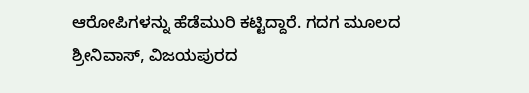ಆರೋಪಿಗಳನ್ನು ಹೆಡೆಮುರಿ ಕಟ್ಟಿದ್ದಾರೆ. ಗದಗ ಮೂಲದ ಶ್ರೀನಿವಾಸ್, ವಿಜಯಪುರದ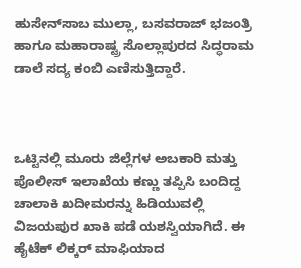ಹುಸೇನ್‌ಸಾಬ ಮುಲ್ಲಾ, ಬಸವರಾಜ್ ಭಜಂತ್ರಿ ಹಾಗೂ ಮಹಾರಾಷ್ಟ್ರ ಸೊಲ್ಲಾಪುರದ ಸಿದ್ಧರಾಮ ಡಾಲೆ ಸದ್ಯ ಕಂಬಿ ಎಣಿಸುತ್ತಿದ್ದಾರೆ.



ಒಟ್ಟಿನಲ್ಲಿ ಮೂರು ಜಿಲ್ಲೆಗಳ ಅಬಕಾರಿ ಮತ್ತು ಪೊಲೀಸ್ ಇಲಾಖೆಯ ಕಣ್ಣು ತಪ್ಪಿಸಿ ಬಂದಿದ್ದ ಚಾಲಾಕಿ ಖದೀಮರನ್ನು ಹಿಡಿಯುವಲ್ಲಿ ವಿಜಯಪುರ ಖಾಕಿ ಪಡೆ ಯಶಸ್ವಿಯಾಗಿದೆ. ಈ ಹೈಟೆಕ್ ಲಿಕ್ಕರ್ ಮಾಫಿಯಾದ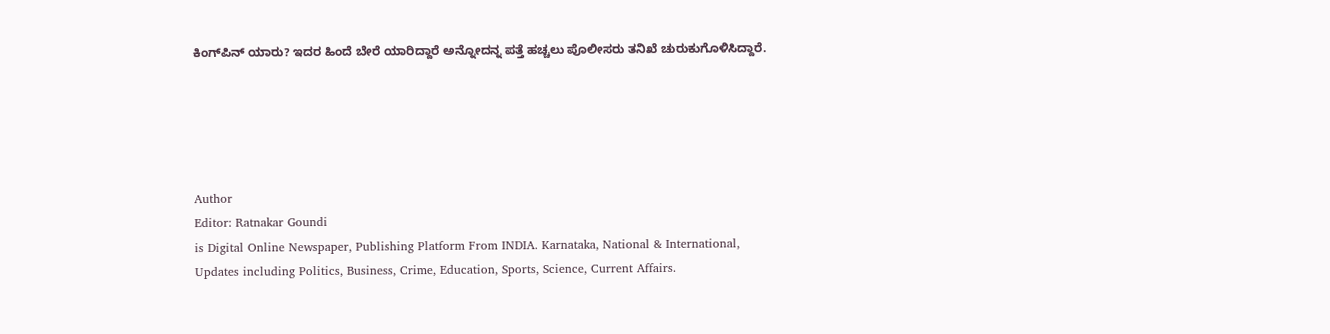ಕಿಂಗ್‌ಪಿನ್ ಯಾರು? ಇದರ ಹಿಂದೆ ಬೇರೆ ಯಾರಿದ್ದಾರೆ ಅನ್ನೋದನ್ನ ಪತ್ತೆ ಹಚ್ಚಲು ಪೊಲೀಸರು ತನಿಖೆ ಚುರುಕುಗೊಳಿಸಿದ್ದಾರೆ.





Author
Editor: Ratnakar Goundi
is Digital Online Newspaper, Publishing Platform From INDIA. Karnataka, National & International, Updates including Politics, Business, Crime, Education, Sports, Science, Current Affairs.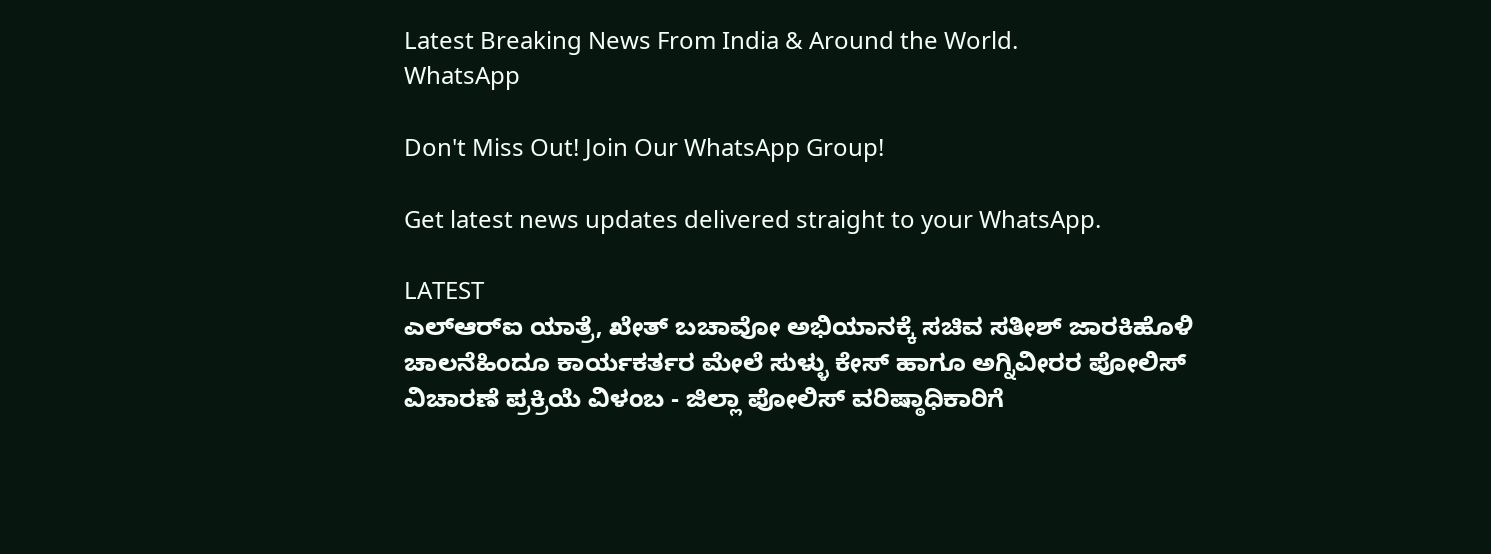Latest Breaking News From India & Around the World.
WhatsApp

Don't Miss Out! Join Our WhatsApp Group!

Get latest news updates delivered straight to your WhatsApp.

LATEST
ಎಲ್‌ಆರ್‌ಐ ಯಾತ್ರೆ, ಖೇತ್ ಬಚಾವೋ ಅಭಿಯಾನಕ್ಕೆ ಸಚಿವ ಸತೀಶ್‌ ಜಾರಕಿಹೊಳಿ ಚಾಲನೆಹಿಂದೂ ಕಾರ್ಯಕರ್ತರ ಮೇಲೆ ಸುಳ್ಳು ಕೇಸ್ ಹಾಗೂ ಅಗ್ನಿವೀರರ ಪೋಲಿಸ್ ವಿಚಾರಣೆ ಪ್ರಕ್ರಿಯೆ ವಿಳಂಬ - ಜಿಲ್ಲಾ ಪೋಲಿಸ್ ವರಿಷ್ಠಾಧಿಕಾರಿಗೆ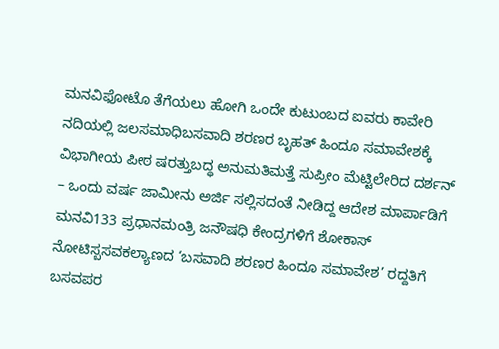ಮನವಿಫೋಟೊ ತೆಗೆಯಲು ಹೋಗಿ ಒಂದೇ ಕುಟುಂಬದ ಐವರು ಕಾವೇರಿ ನದಿಯಲ್ಲಿ ಜಲಸಮಾಧಿಬಸವಾದಿ ಶರಣರ ಬೃಹತ್ ಹಿಂದೂ ಸಮಾವೇಶಕ್ಕೆ ವಿಭಾಗೀಯ ಪೀಠ ಷರತ್ತುಬದ್ಧ ಅನುಮತಿಮತ್ತೆ ಸುಪ್ರೀಂ ಮೆಟ್ಟಿಲೇರಿದ ದರ್ಶನ್ – ಒಂದು ವರ್ಷ ಜಾಮೀನು ಅರ್ಜಿ ಸಲ್ಲಿಸದಂತೆ ನೀಡಿದ್ದ ಆದೇಶ ಮಾರ್ಪಾಡಿಗೆ ಮನವಿ133 ಪ್ರಧಾನಮಂತ್ರಿ ಜನೌಷಧಿ ಕೇಂದ್ರಗಳಿಗೆ ಶೋಕಾಸ್ ನೋಟಿಸ್ಬಸವಕಲ್ಯಾಣದ ‘ಬಸವಾದಿ ಶರಣರ ಹಿಂದೂ ಸಮಾವೇಶ’ ರದ್ದತಿಗೆ ಬಸವಪರ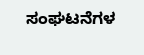ಸಂಘಟನೆಗಳ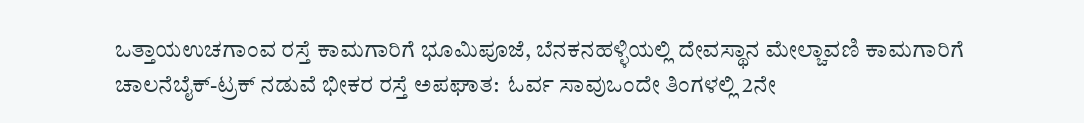ಒತ್ತಾಯಉಚಗಾಂವ ರಸ್ತೆ ಕಾಮಗಾರಿಗೆ ಭೂಮಿಪೂಜೆ, ಬೆನಕನಹಳ್ಳಿಯಲ್ಲಿ ದೇವಸ್ಥಾನ ಮೇಲ್ಚಾವಣಿ ಕಾಮಗಾರಿಗೆ ಚಾಲನೆಬೈಕ್-ಟ್ರಕ್ ನಡುವೆ ಭೀಕರ ರಸ್ತೆ ಅಪಘಾತ:  ಓರ್ವ ಸಾವುಒಂದೇ ತಿಂಗಳಲ್ಲಿ 2ನೇ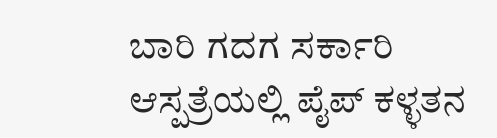ಬಾರಿ ಗದಗ ಸರ್ಕಾರಿ ಆಸ್ಪತ್ರೆಯಲ್ಲಿ ಪೈಪ್‌ ಕಳ್ಳತನ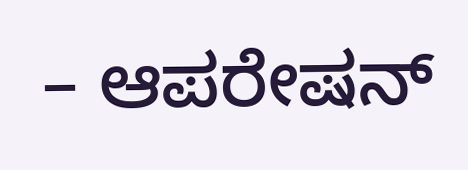– ಆಪರೇಷನ್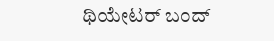ಥಿಯೇಟರ್ ಬಂದ್